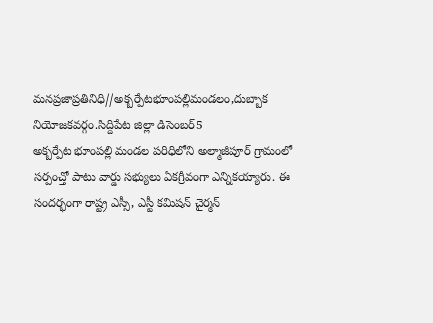మనప్రజాప్రతినిధి//అక్బర్పేటభూంపల్లిమండలం,దుబ్బాక నియోజకవర్గం.సిద్దిపేట జిల్లా డిసెంబర్5
అక్బర్పేట భూంపల్లి మండల పరిధిలోని అల్మాజీపూర్ గ్రామంలో సర్పంచ్తో పాటు వార్డు సభ్యులు ఏకగ్రీవంగా ఎన్నికయ్యారు. ఈ సందర్భంగా రాష్ట్ర ఎస్సీ, ఎస్టీ కమిషన్ చైర్మన్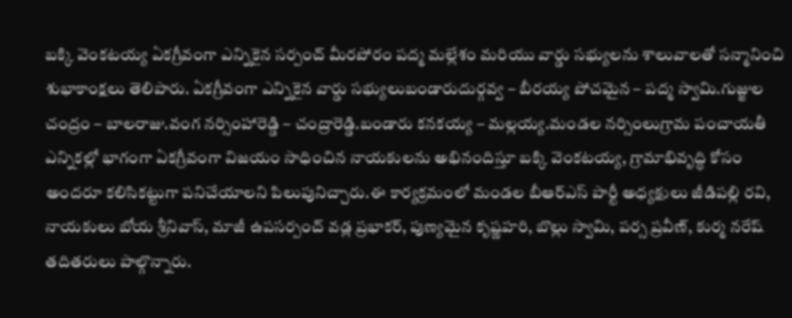బక్కి వెంకటయ్య ఏకగ్రీవంగా ఎన్నికైన సర్పంచ్ మీరపోరం పద్మ మల్లేశం మరియు వార్డు సభ్యులను శాలువాలతో సన్మానించి శుభాకాంక్షలు తెలిపారు. ఏకగ్రీవంగా ఎన్నికైన వార్డు సభ్యులుబండారుదుర్గవ్వ – బీరయ్య పోచమైన – పద్మ స్వామి.గుజ్జుల చంద్రం – బాలరాజు.వంగ నర్సింహారెడ్డి – చంద్రారెడ్డి.బండారు కనకయ్య – మల్లయ్య.మండల నర్సింలుగ్రామ పంచాయతీ ఎన్నికల్లో భాగంగా ఏకగ్రీవంగా విజయం సాధించిన నాయకులను అభినందిస్తూ బక్కి వెంకటయ్య, గ్రామాభివృద్ధి కోసం అందరూ కలిసికట్టుగా పనిచేయాలని పిలుపునిచ్చారు.ఈ కార్యక్రమంలో మండల బీఆర్ఎస్ పార్టీ అధ్యక్షులు జీడిపల్లి రవి, నాయకులు బోయ శ్రీనివాస్, మాజీ ఉపసర్పంచ్ వడ్ల ప్రభాకర్, పుణ్యమైన కృష్ణహరి, బొల్లు స్వామి, పర్స ప్రవీణ్, కుర్మ నరేష్ తదితరులు పాల్గొన్నారు.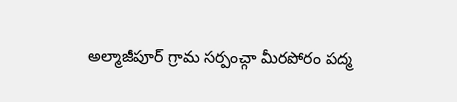అల్మాజీపూర్ గ్రామ సర్పంచ్గా మీరపోరం పద్మ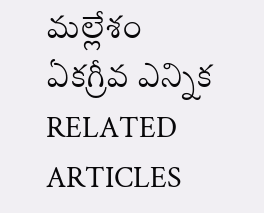మల్లేశం ఏకగ్రీవ ఎన్నిక
RELATED ARTICLES